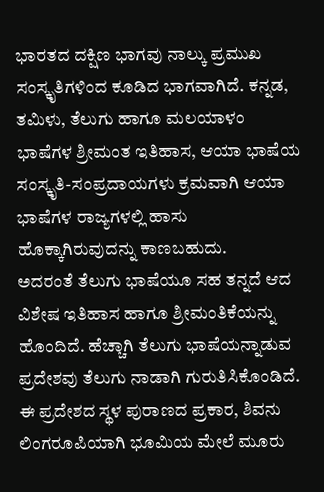ಭಾರತದ ದಕ್ಷಿಣ ಭಾಗವು ನಾಲ್ಕು ಪ್ರಮುಖ ಸಂಸ್ಕೃತಿಗಳಿಂದ ಕೂಡಿದ ಭಾಗವಾಗಿದೆ. ಕನ್ನಡ, ತಮಿಳು, ತೆಲುಗು ಹಾಗೂ ಮಲಯಾಳಂ ಭಾಷೆಗಳ ಶ್ರೀಮಂತ ಇತಿಹಾಸ, ಆಯಾ ಭಾಷೆಯ ಸಂಸ್ಕೃತಿ-ಸಂಪ್ರದಾಯಗಳು ಕ್ರಮವಾಗಿ ಆಯಾ ಭಾಷೆಗಳ ರಾಜ್ಯಗಳಲ್ಲಿ ಹಾಸು ಹೊಕ್ಕಾಗಿರುವುದನ್ನು ಕಾಣಬಹುದು.
ಅದರಂತೆ ತೆಲುಗು ಭಾಷೆಯೂ ಸಹ ತನ್ನದೆ ಆದ ವಿಶೇಷ ಇತಿಹಾಸ ಹಾಗೂ ಶ್ರೀಮಂತಿಕೆಯನ್ನು ಹೊಂದಿದೆ. ಹೆಚ್ಚಾಗಿ ತೆಲುಗು ಭಾಷೆಯನ್ನಾಡುವ ಪ್ರದೇಶವು ತೆಲುಗು ನಾಡಾಗಿ ಗುರುತಿಸಿಕೊಂಡಿದೆ. ಈ ಪ್ರದೇಶದ ಸ್ಥಳ ಪುರಾಣದ ಪ್ರಕಾರ, ಶಿವನು ಲಿಂಗರೂಪಿಯಾಗಿ ಭೂಮಿಯ ಮೇಲೆ ಮೂರು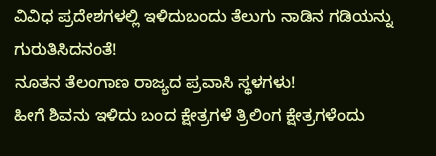ವಿವಿಧ ಪ್ರದೇಶಗಳಲ್ಲಿ ಇಳಿದುಬಂದು ತೆಲುಗು ನಾಡಿನ ಗಡಿಯನ್ನು ಗುರುತಿಸಿದನಂತೆ!
ನೂತನ ತೆಲಂಗಾಣ ರಾಜ್ಯದ ಪ್ರವಾಸಿ ಸ್ಥಳಗಳು!
ಹೀಗೆ ಶಿವನು ಇಳಿದು ಬಂದ ಕ್ಷೇತ್ರಗಳೆ ತ್ರಿಲಿಂಗ ಕ್ಷೇತ್ರಗಳೆಂದು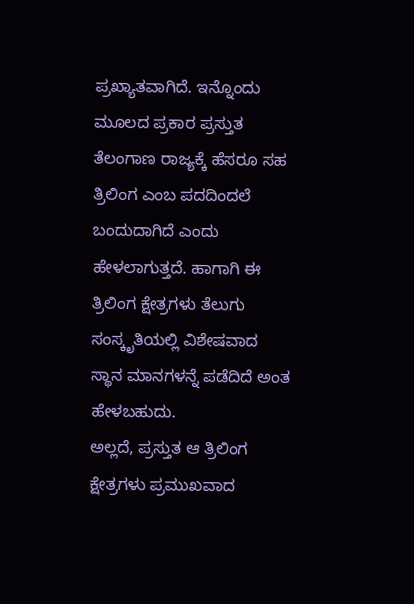ಪ್ರಖ್ಯಾತವಾಗಿದೆ. ಇನ್ನೊಂದು ಮೂಲದ ಪ್ರಕಾರ ಪ್ರಸ್ತುತ ತೆಲಂಗಾಣ ರಾಜ್ಯಕ್ಕೆ ಹೆಸರೂ ಸಹ ತ್ರಿಲಿಂಗ ಎಂಬ ಪದದಿಂದಲೆ ಬಂದುದಾಗಿದೆ ಎಂದು ಹೇಳಲಾಗುತ್ತದೆ. ಹಾಗಾಗಿ ಈ ತ್ರಿಲಿಂಗ ಕ್ಷೇತ್ರಗಳು ತೆಲುಗು ಸಂಸ್ಕೃತಿಯಲ್ಲಿ ವಿಶೇಷವಾದ ಸ್ಥಾನ ಮಾನಗಳನ್ನೆ ಪಡೆದಿದೆ ಅಂತ ಹೇಳಬಹುದು.
ಅಲ್ಲದೆ, ಪ್ರಸ್ತುತ ಆ ತ್ರಿಲಿಂಗ ಕ್ಷೇತ್ರಗಳು ಪ್ರಮುಖವಾದ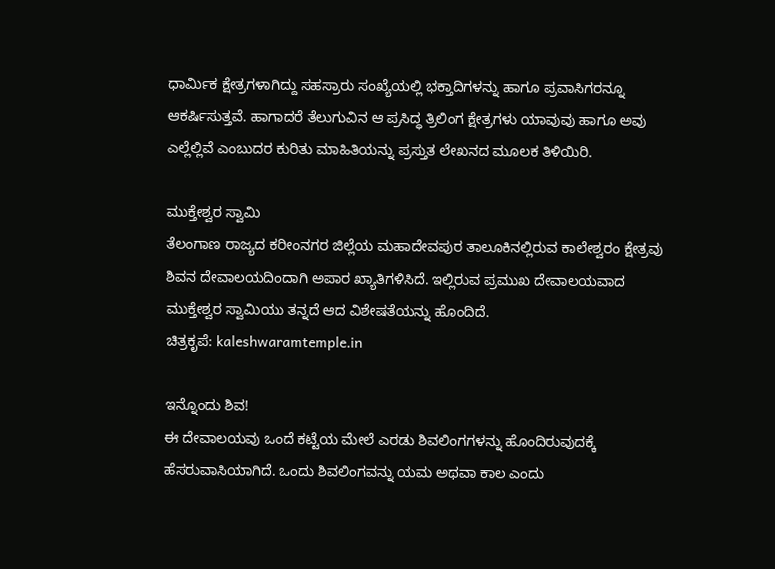ಧಾರ್ಮಿಕ ಕ್ಷೇತ್ರಗಳಾಗಿದ್ದು ಸಹಸ್ರಾರು ಸಂಖ್ಯೆಯಲ್ಲಿ ಭಕ್ತಾದಿಗಳನ್ನು ಹಾಗೂ ಪ್ರವಾಸಿಗರನ್ನೂ ಆಕರ್ಷಿಸುತ್ತವೆ. ಹಾಗಾದರೆ ತೆಲುಗುವಿನ ಆ ಪ್ರಸಿದ್ಧ ತ್ರಿಲಿಂಗ ಕ್ಷೇತ್ರಗಳು ಯಾವುವು ಹಾಗೂ ಅವು ಎಲ್ಲೆಲ್ಲಿವೆ ಎಂಬುದರ ಕುರಿತು ಮಾಹಿತಿಯನ್ನು ಪ್ರಸ್ತುತ ಲೇಖನದ ಮೂಲಕ ತಿಳಿಯಿರಿ.

ಮುಕ್ತೇಶ್ವರ ಸ್ವಾಮಿ
ತೆಲಂಗಾಣ ರಾಜ್ಯದ ಕರೀಂನಗರ ಜಿಲ್ಲೆಯ ಮಹಾದೇವಪುರ ತಾಲೂಕಿನಲ್ಲಿರುವ ಕಾಲೇಶ್ವರಂ ಕ್ಷೇತ್ರವು ಶಿವನ ದೇವಾಲಯದಿಂದಾಗಿ ಅಪಾರ ಖ್ಯಾತಿಗಳಿಸಿದೆ. ಇಲ್ಲಿರುವ ಪ್ರಮುಖ ದೇವಾಲಯವಾದ ಮುಕ್ತೇಶ್ವರ ಸ್ವಾಮಿಯು ತನ್ನದೆ ಆದ ವಿಶೇಷತೆಯನ್ನು ಹೊಂದಿದೆ.
ಚಿತ್ರಕೃಪೆ: kaleshwaramtemple.in

ಇನ್ನೊಂದು ಶಿವ!
ಈ ದೇವಾಲಯವು ಒಂದೆ ಕಟ್ಟೆಯ ಮೇಲೆ ಎರಡು ಶಿವಲಿಂಗಗಳನ್ನು ಹೊಂದಿರುವುದಕ್ಕೆ ಹೆಸರುವಾಸಿಯಾಗಿದೆ. ಒಂದು ಶಿವಲಿಂಗವನ್ನು ಯಮ ಅಥವಾ ಕಾಲ ಎಂದು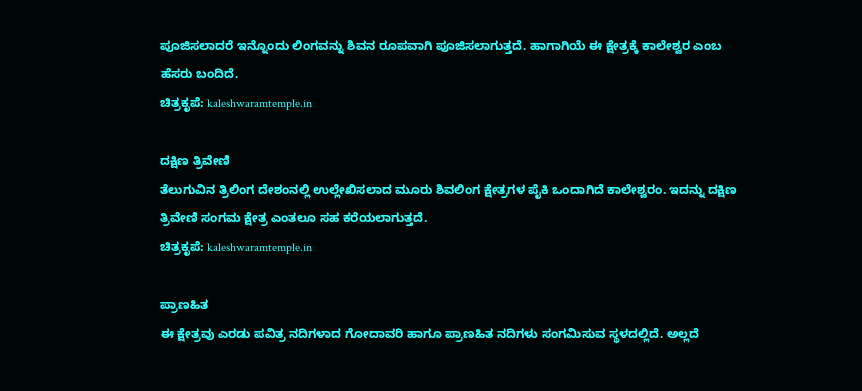ಪೂಜಿಸಲಾದರೆ ಇನ್ನೊಂದು ಲಿಂಗವನ್ನು ಶಿವನ ರೂಪವಾಗಿ ಪೂಜಿಸಲಾಗುತ್ತದೆ. ಹಾಗಾಗಿಯೆ ಈ ಕ್ಷೇತ್ರಕ್ಕೆ ಕಾಲೇಶ್ವರ ಎಂಬ ಹೆಸರು ಬಂದಿದೆ.
ಚಿತ್ರಕೃಪೆ: kaleshwaramtemple.in

ದಕ್ಷಿಣ ತ್ರಿವೇಣಿ
ತೆಲುಗುವಿನ ತ್ರಿಲಿಂಗ ದೇಶಂನಲ್ಲಿ ಉಲ್ಲೇಖಿಸಲಾದ ಮೂರು ಶಿವಲಿಂಗ ಕ್ಷೇತ್ರಗಳ ಪೈಕಿ ಒಂದಾಗಿದೆ ಕಾಲೇಶ್ವರಂ. ಇದನ್ನು ದಕ್ಷಿಣ ತ್ರಿವೇಣಿ ಸಂಗಮ ಕ್ಷೇತ್ರ ಎಂತಲೂ ಸಹ ಕರೆಯಲಾಗುತ್ತದೆ.
ಚಿತ್ರಕೃಪೆ: kaleshwaramtemple.in

ಪ್ರಾಣಹಿತ
ಈ ಕ್ಷೇತ್ರವು ಎರಡು ಪವಿತ್ರ ನದಿಗಳಾದ ಗೋದಾವರಿ ಹಾಗೂ ಪ್ರಾಣಹಿತ ನದಿಗಳು ಸಂಗಮಿಸುವ ಸ್ಥಳದಲ್ಲಿದೆ. ಅಲ್ಲದೆ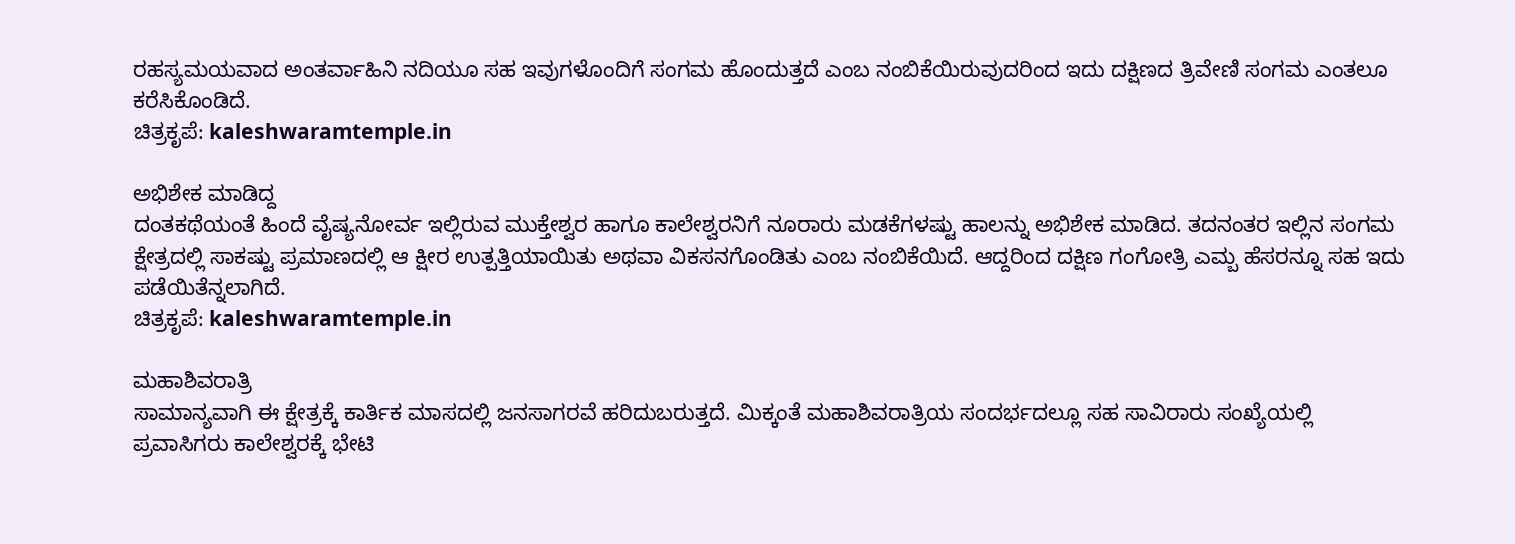ರಹಸ್ಯಮಯವಾದ ಅಂತರ್ವಾಹಿನಿ ನದಿಯೂ ಸಹ ಇವುಗಳೊಂದಿಗೆ ಸಂಗಮ ಹೊಂದುತ್ತದೆ ಎಂಬ ನಂಬಿಕೆಯಿರುವುದರಿಂದ ಇದು ದಕ್ಷಿಣದ ತ್ರಿವೇಣಿ ಸಂಗಮ ಎಂತಲೂ ಕರೆಸಿಕೊಂಡಿದೆ.
ಚಿತ್ರಕೃಪೆ: kaleshwaramtemple.in

ಅಭಿಶೇಕ ಮಾಡಿದ್ದ
ದಂತಕಥೆಯಂತೆ ಹಿಂದೆ ವೈಷ್ಯನೋರ್ವ ಇಲ್ಲಿರುವ ಮುಕ್ತೇಶ್ವರ ಹಾಗೂ ಕಾಲೇಶ್ವರನಿಗೆ ನೂರಾರು ಮಡಕೆಗಳಷ್ಟು ಹಾಲನ್ನು ಅಭಿಶೇಕ ಮಾಡಿದ. ತದನಂತರ ಇಲ್ಲಿನ ಸಂಗಮ ಕ್ಷೇತ್ರದಲ್ಲಿ ಸಾಕಷ್ಟು ಪ್ರಮಾಣದಲ್ಲಿ ಆ ಕ್ಷೀರ ಉತ್ಪತ್ತಿಯಾಯಿತು ಅಥವಾ ವಿಕಸನಗೊಂಡಿತು ಎಂಬ ನಂಬಿಕೆಯಿದೆ. ಆದ್ದರಿಂದ ದಕ್ಷಿಣ ಗಂಗೋತ್ರಿ ಎಮ್ಬ ಹೆಸರನ್ನೂ ಸಹ ಇದು ಪಡೆಯಿತೆನ್ನಲಾಗಿದೆ.
ಚಿತ್ರಕೃಪೆ: kaleshwaramtemple.in

ಮಹಾಶಿವರಾತ್ರಿ
ಸಾಮಾನ್ಯವಾಗಿ ಈ ಕ್ಷೇತ್ರಕ್ಕೆ ಕಾರ್ತಿಕ ಮಾಸದಲ್ಲಿ ಜನಸಾಗರವೆ ಹರಿದುಬರುತ್ತದೆ. ಮಿಕ್ಕಂತೆ ಮಹಾಶಿವರಾತ್ರಿಯ ಸಂದರ್ಭದಲ್ಲೂ ಸಹ ಸಾವಿರಾರು ಸಂಖ್ಯೆಯಲ್ಲಿ ಪ್ರವಾಸಿಗರು ಕಾಲೇಶ್ವರಕ್ಕೆ ಭೇಟಿ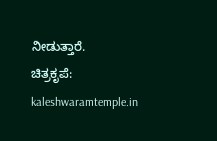ನೀಡುತ್ತಾರೆ.
ಚಿತ್ರಕೃಪೆ: kaleshwaramtemple.in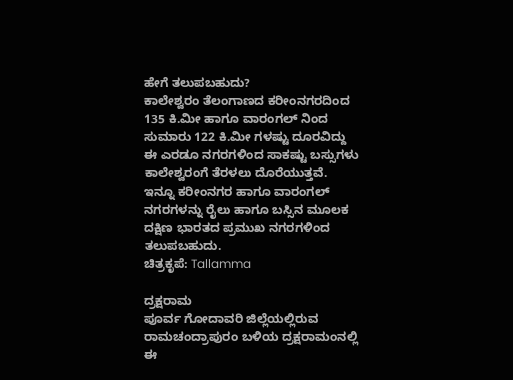ಹೇಗೆ ತಲುಪಬಹುದು?
ಕಾಲೇಶ್ವರಂ ತೆಲಂಗಾಣದ ಕರೀಂನಗರದಿಂದ 135 ಕಿ.ಮೀ ಹಾಗೂ ವಾರಂಗಲ್ ನಿಂದ ಸುಮಾರು 122 ಕಿ.ಮೀ ಗಳಷ್ಟು ದೂರವಿದ್ದು ಈ ಎರಡೂ ನಗರಗಳಿಂದ ಸಾಕಷ್ಟು ಬಸ್ಸುಗಳು ಕಾಲೇಶ್ವರಂಗೆ ತೆರಳಲು ದೊರೆಯುತ್ತವೆ. ಇನ್ನೂ ಕರೀಂನಗರ ಹಾಗೂ ವಾರಂಗಲ್ ನಗರಗಳನ್ನು ರೈಲು ಹಾಗೂ ಬಸ್ಸಿನ ಮೂಲಕ ದಕ್ಷಿಣ ಭಾರತದ ಪ್ರಮುಖ ನಗರಗಳಿಂದ ತಲುಪಬಹುದು.
ಚಿತ್ರಕೃಪೆ: Tallamma

ದ್ರಕ್ಷರಾಮ
ಪೂರ್ವ ಗೋದಾವರಿ ಜಿಲ್ಲೆಯಲ್ಲಿರುವ ರಾಮಚಂದ್ರಾಪುರಂ ಬಳಿಯ ದ್ರಕ್ಷರಾಮಂನಲ್ಲಿ ಈ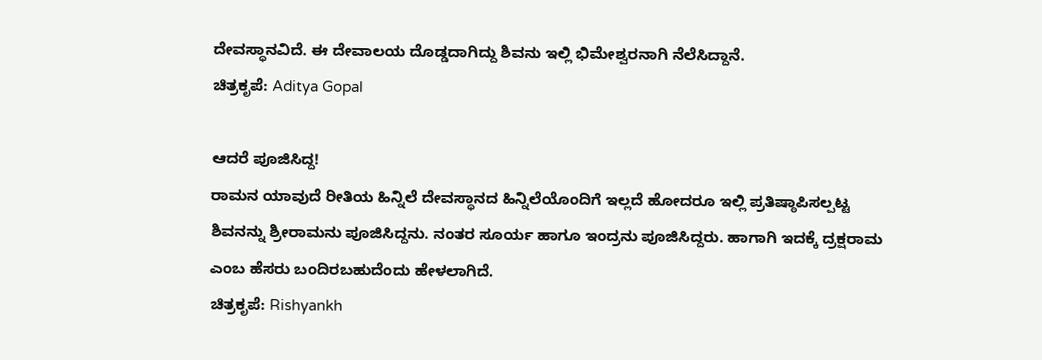ದೇವಸ್ಥಾನವಿದೆ. ಈ ದೇವಾಲಯ ದೊಡ್ಡದಾಗಿದ್ದು ಶಿವನು ಇಲ್ಲಿ ಭಿಮೇಶ್ವರನಾಗಿ ನೆಲೆಸಿದ್ದಾನೆ.
ಚಿತ್ರಕೃಪೆ: Aditya Gopal

ಆದರೆ ಪೂಜಿಸಿದ್ದ!
ರಾಮನ ಯಾವುದೆ ರೀತಿಯ ಹಿನ್ನಿಲೆ ದೇವಸ್ಥಾನದ ಹಿನ್ನಿಲೆಯೊಂದಿಗೆ ಇಲ್ಲದೆ ಹೋದರೂ ಇಲ್ಲಿ ಪ್ರತಿಷ್ಠಾಪಿಸಲ್ಪಟ್ಟ ಶಿವನನ್ನು ಶ್ರೀರಾಮನು ಪೂಜಿಸಿದ್ದನು. ನಂತರ ಸೂರ್ಯ ಹಾಗೂ ಇಂದ್ರನು ಪೂಜಿಸಿದ್ದರು. ಹಾಗಾಗಿ ಇದಕ್ಕೆ ದ್ರಕ್ಷರಾಮ ಎಂಬ ಹೆಸರು ಬಂದಿರಬಹುದೆಂದು ಹೇಳಲಾಗಿದೆ.
ಚಿತ್ರಕೃಪೆ: Rishyankh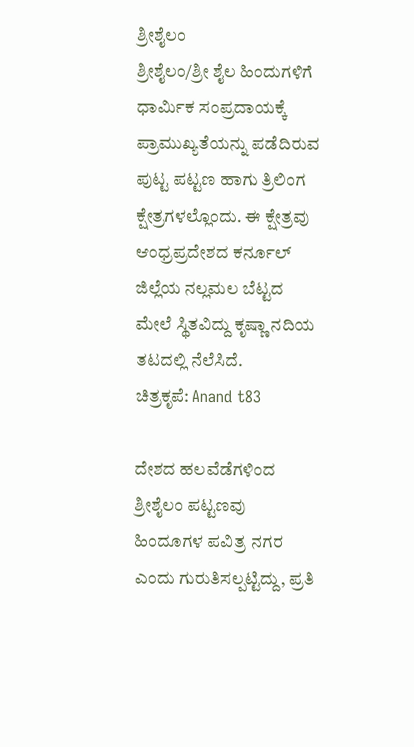ಶ್ರೀಶೈಲಂ
ಶ್ರೀಶೈಲಂ/ಶ್ರೀ ಶೈಲ ಹಿಂದುಗಳಿಗೆ ಧಾರ್ಮಿಕ ಸಂಪ್ರದಾಯಕ್ಕೆ ಪ್ರಾಮುಖ್ಯತೆಯನ್ನು ಪಡೆದಿರುವ ಪುಟ್ಟ ಪಟ್ಟಣ ಹಾಗು ತ್ರಿಲಿಂಗ ಕ್ಷೇತ್ರಗಳಲ್ಲೊಂದು. ಈ ಕ್ಷೇತ್ರವು ಆಂಧ್ರಪ್ರದೇಶದ ಕರ್ನೂಲ್ ಜಿಲ್ಲೆಯ ನಲ್ಲಮಲ ಬೆಟ್ಟದ ಮೇಲೆ ಸ್ಥಿತವಿದ್ದು ಕೃಷ್ಣಾ ನದಿಯ ತಟದಲ್ಲಿ ನೆಲೆಸಿದೆ.
ಚಿತ್ರಕೃಪೆ: Anand t83

ದೇಶದ ಹಲವೆಡೆಗಳಿಂದ
ಶ್ರೀಶೈಲಂ ಪಟ್ಟಣವು ಹಿಂದೂಗಳ ಪವಿತ್ರ ನಗರ ಎಂದು ಗುರುತಿಸಲ್ಪಟ್ಟಿದ್ದು, ಪ್ರತಿ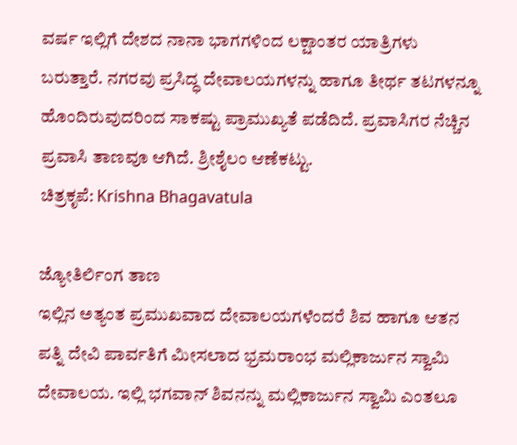ವರ್ಷ ಇಲ್ಲಿಗೆ ದೇಶದ ನಾನಾ ಭಾಗಗಳಿಂದ ಲಕ್ಷಾಂತರ ಯಾತ್ರಿಗಳು ಬರುತ್ತಾರೆ. ನಗರವು ಪ್ರಸಿದ್ಧ ದೇವಾಲಯಗಳನ್ನು ಹಾಗೂ ತೀರ್ಥ ತಟಗಳನ್ನೂ ಹೊಂದಿರುವುದರಿಂದ ಸಾಕಷ್ಟು ಪ್ರಾಮುಖ್ಯತೆ ಪಡೆದಿದೆ. ಪ್ರವಾಸಿಗರ ನೆಚ್ಚಿನ ಪ್ರವಾಸಿ ತಾಣವೂ ಆಗಿದೆ. ಶ್ರೀಶೈಲಂ ಆಣೆಕಟ್ಟು.
ಚಿತ್ರಕೃಪೆ: Krishna Bhagavatula

ಜ್ಯೋತಿರ್ಲಿಂಗ ತಾಣ
ಇಲ್ಲಿನ ಅತ್ಯಂತ ಪ್ರಮುಖವಾದ ದೇವಾಲಯಗಳೆಂದರೆ ಶಿವ ಹಾಗೂ ಆತನ ಪತ್ನಿ ದೇವಿ ಪಾರ್ವತಿಗೆ ಮೀಸಲಾದ ಭ್ರಮರಾಂಭ ಮಲ್ಲಿಕಾರ್ಜುನ ಸ್ವಾಮಿ ದೇವಾಲಯ. ಇಲ್ಲಿ ಭಗವಾನ್ ಶಿವನನ್ನು ಮಲ್ಲಿಕಾರ್ಜುನ ಸ್ವಾಮಿ ಎಂತಲೂ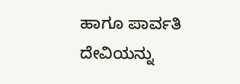ಹಾಗೂ ಪಾರ್ವತಿ ದೇವಿಯನ್ನು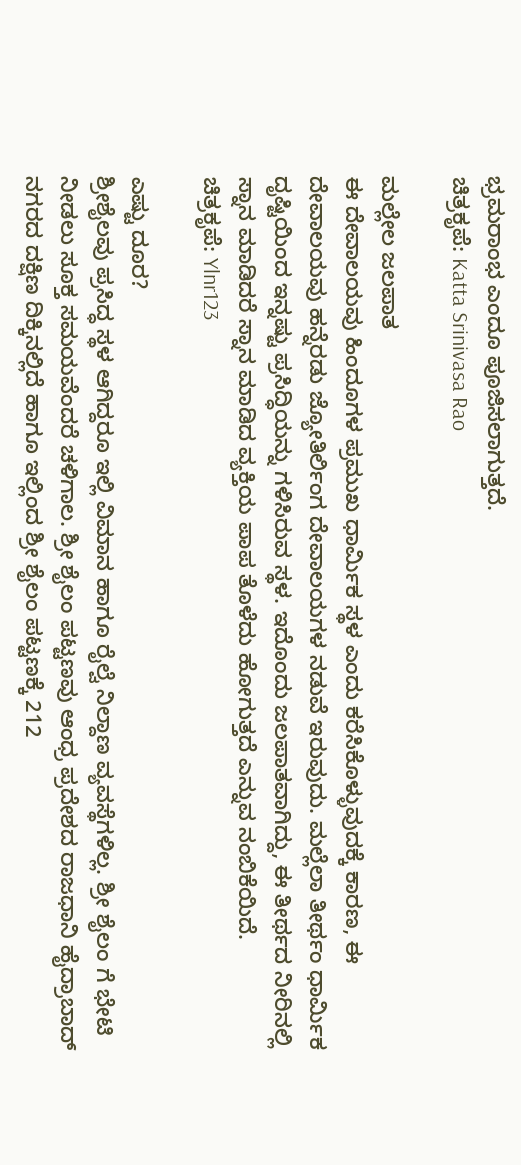ಭ್ರಮರಾಂಭ ಎಂದೂ ಪೂಜಿಸಲಾಗುತ್ತದೆ.
ಚಿತ್ರಕೃಪೆ: Katta Srinivasa Rao

ಮಲ್ಲೇಲ ಜಲಪಾತ
ಈ ದೇವಾಲಯವು ಹಿಂದೂಗಳ ಪ್ರಮುಖ ಧಾರ್ಮಿಕ ಸ್ಥಳ ಎಂದು ಕರೆಸಿಕೊಳ್ಳುವುದಕ್ಕೆ ಕಾರಣ, ಈ ದೇವಾಲಯವು ಹನ್ನೆರಡು ಜ್ಯೋತಿರ್ಲಿಂಗ ದೇವಾಲಯಗಳ ನಡುವೆ ಇರುವುದು. ಮಲ್ಲೆಲಾ ತೀರ್ಥಂ ಧಾರ್ಮಿಕ ದೃಷ್ಟಿಯಿಂದ ಇನ್ನಷ್ಟು ಪ್ರಸಿದ್ಧಿಯನ್ನು ಗಳಿಸಿರುವ ಸ್ಥಳ. ಇದೊಂದು ಜಲಪಾತವಾಗಿದ್ದು, ಈ ತೀರ್ಥದ ನೀರಿನಲ್ಲಿ ಸ್ನಾನ ಮಾಡಿದರೆ ಸ್ನಾನ ಮಾಡಿದ ವ್ಯಕ್ತಿಯ ಪಾಪ ತೊಳೆದು ಹೋಗುತ್ತದೆ ಎನ್ನುವ ನಂಬಿಕೆಯಿದೆ.
ಚಿತ್ರಕೃಪೆ: Ylnr123

ಎಷ್ಟು ದೂರ?
ಶ್ರೀಶೈಲವು ಪ್ರಸಿದ್ಧ ಸ್ಥಳ ಆಗಿದ್ದರೂ ಇಲ್ಲಿ ವಿಮಾನ ಹಾಗೂ ರೈಲ್ವೆ ನಿಲ್ದಾಣ ವ್ಯವಸ್ಥೆಗಳಿಲ್ಲ. ಶ್ರೀ ಶೈಲಂ ಗೆ ಭೇಟಿ ನೀಡಲು ಸೂಕ್ತ ಸಮಯವೆಂದರೆ ಚಳಿಗಾಲ. ಶ್ರೀ ಶೈಲಂ ಪಟ್ಟಣವು ಆಂಧ್ರ ಪ್ರದೇಶದ ರಾಜಧಾನಿ ಹೈದ್ರಾಬಾದ್ ನಗರದ ದಕ್ಷಿಣ ದಿಕ್ಕಿನಲ್ಲಿದೆ ಹಾಗೂ ಇಲ್ಲಿಂದ ಶ್ರೀ ಶೈಲಂ ಪಟ್ಟಣಕ್ಕೆ 212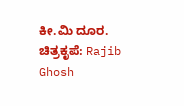ಕೀ.ಮಿ ದೂರ.
ಚಿತ್ರಕೃಪೆ: Rajib Ghosh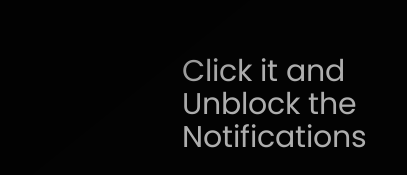Click it and Unblock the Notifications